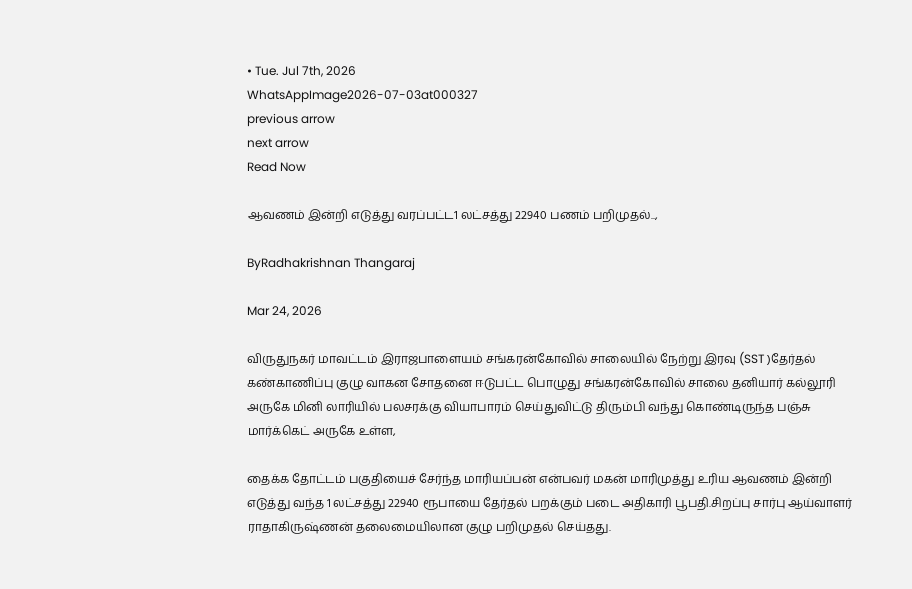• Tue. Jul 7th, 2026
WhatsAppImage2026-07-03at000327
previous arrow
next arrow
Read Now

ஆவணம் இன்றி எடுத்து வரப்பட்ட1 லட்சத்து 22940 பணம் பறிமுதல்..,

ByRadhakrishnan Thangaraj

Mar 24, 2026

விருதுநகர் மாவட்டம் இராஜபாளையம் சங்கரன்கோவில் சாலையில் நேற்று இரவு (SST )தேர்தல் கண்காணிப்பு குழு வாகன சோதனை ஈடுபட்ட பொழுது சங்கரன்கோவில் சாலை தனியார் கல்லூரி அருகே மினி லாரியில் பலசரக்கு வியாபாரம் செய்துவிட்டு திரும்பி வந்து கொண்டிருந்த பஞ்சு மார்க்கெட் அருகே உள்ள,

தைக்க தோட்டம் பகுதியைச் சேர்ந்த மாரியப்பன் என்பவர் மகன் மாரிமுத்து உரிய ஆவணம் இன்றி எடுத்து வந்த 1 லட்சத்து 22940 ரூபாயை தேர்தல் பறக்கும் படை அதிகாரி பூபதி.சிறப்பு சார்பு ஆய்வாளர் ராதாகிருஷ்ணன் தலைமையிலான குழு பறிமுதல் செய்தது.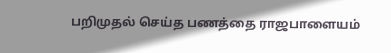பறிமுதல் செய்த பணத்தை ராஜபாளையம்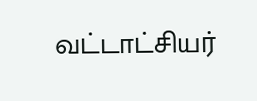வட்டாட்சியர்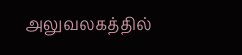அலுவலகத்தில்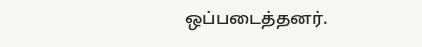ஒப்படைத்தனர்.